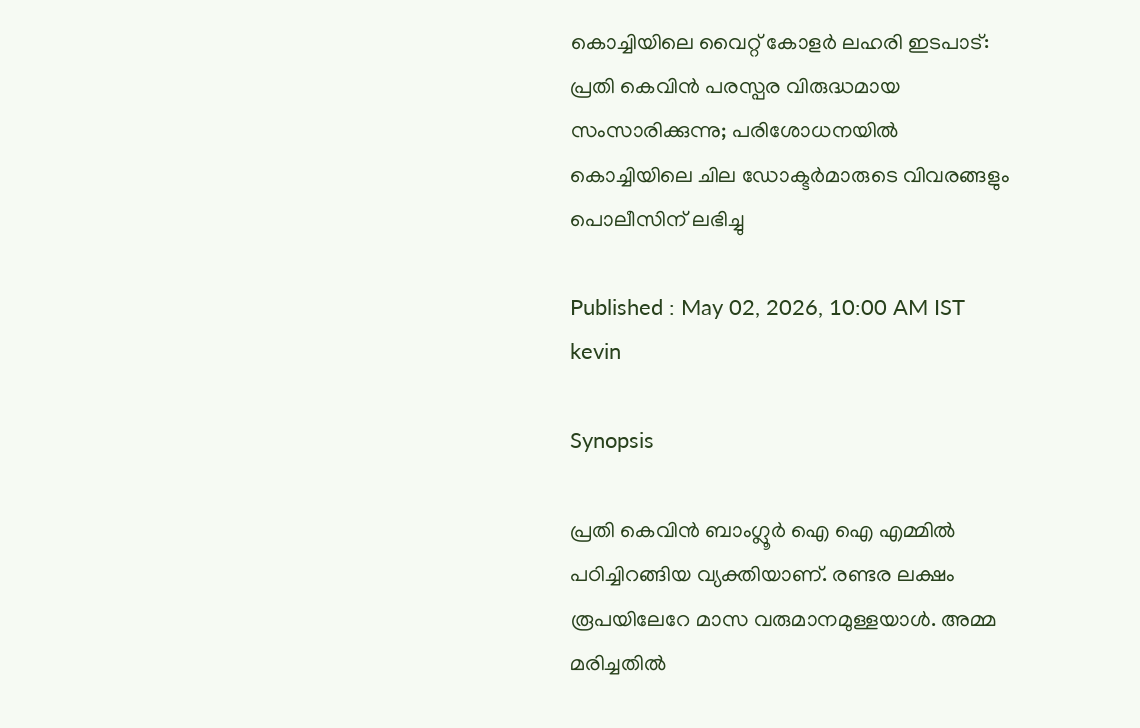കൊച്ചിയിലെ വൈറ്റ് കോളർ ലഹരി ഇടപാട്: പ്രതി കെവിൻ പരസ്പര വിരുദ്ധമായ സംസാരിക്കുന്നു; പരിശോധനയിൽ കൊച്ചിയിലെ ചില ഡോക്ടർമാരുടെ വിവരങ്ങളും പൊലീസിന് ലഭിച്ചു

Published : May 02, 2026, 10:00 AM IST
kevin

Synopsis

പ്രതി കെവിൻ ബാംഗ്ലൂർ ഐ ഐ എമ്മിൽ പഠിച്ചിറങ്ങിയ വ്യക്തിയാണ്. രണ്ടര ലക്ഷം രൂപയിലേറേ മാസ വരുമാനമുള്ളയാൾ. അമ്മ മരിച്ചതിൽ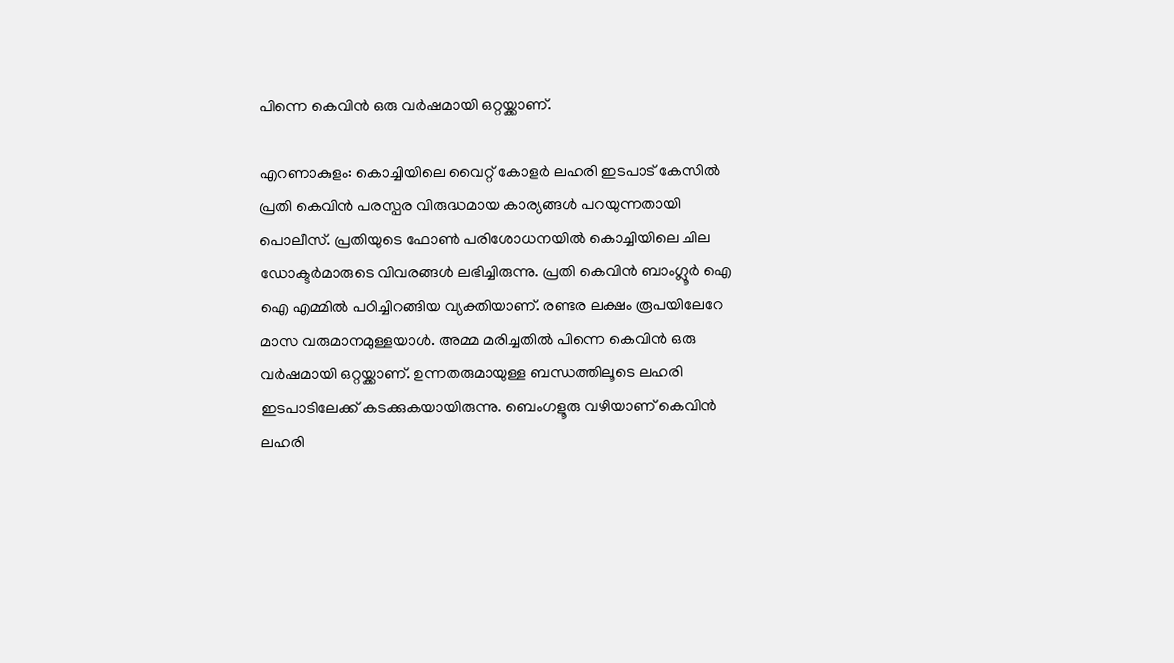പിന്നെ കെവിൻ ഒരു വർഷമായി ഒറ്റയ്ക്കാണ്.

എറണാകുളം: കൊച്ചിയിലെ വൈറ്റ് കോളർ ലഹരി ഇടപാട് കേസിൽ പ്രതി കെവിൻ പരസ്പര വിരുദ്ധമായ കാര്യങ്ങൾ പറയുന്നതായി പൊലീസ്. പ്രതിയുടെ ഫോൺ പരിശോധനയിൽ കൊച്ചിയിലെ ചില ഡോക്ടർമാരുടെ വിവരങ്ങൾ ലഭിച്ചിരുന്നു. പ്രതി കെവിൻ ബാംഗ്ലൂർ ഐ ഐ എമ്മിൽ പഠിച്ചിറങ്ങിയ വ്യക്തിയാണ്. രണ്ടര ലക്ഷം രൂപയിലേറേ മാസ വരുമാനമുള്ളയാൾ. അമ്മ മരിച്ചതിൽ പിന്നെ കെവിൻ ഒരു വർഷമായി ഒറ്റയ്ക്കാണ്. ഉന്നതരുമായുള്ള ബന്ധത്തിലൂടെ ലഹരി ഇടപാടിലേക്ക് കടക്കുകയായിരുന്നു. ബെംഗളൂരു വഴിയാണ് കെവിൻ ലഹരി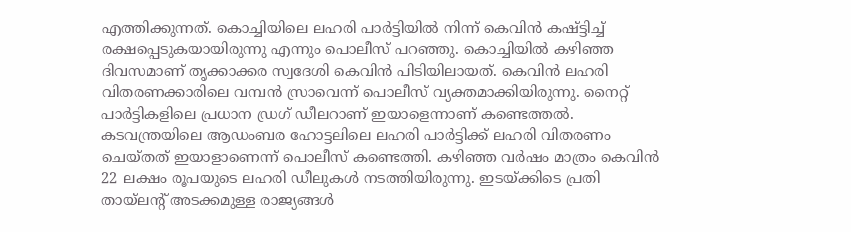എത്തിക്കുന്നത്. കൊച്ചിയിലെ ലഹരി പാർട്ടിയിൽ നിന്ന് കെവിൻ കഷ്ട്ടിച്ച് രക്ഷപ്പെടുകയായിരുന്നു എന്നും പൊലീസ് പറഞ്ഞു. കൊച്ചിയിൽ കഴിഞ്ഞ ദിവസമാണ് തൃക്കാക്കര സ്വദേശി കെവിൻ പിടിയിലായത്. കെവിൻ ലഹരി വിതരണക്കാരിലെ വമ്പൻ സ്രാവെന്ന് പൊലീസ് വ്യക്തമാക്കിയിരുന്നു. നൈറ്റ് പാർട്ടികളിലെ പ്രധാന ഡ്രഗ് ഡീലറാണ് ഇയാളെന്നാണ് കണ്ടെത്തൽ. കടവന്ത്രയിലെ ആഡംബര ഹോട്ടലിലെ ലഹരി പാർട്ടിക്ക് ലഹരി വിതരണം ചെയ്തത് ഇയാളാണെന്ന് പൊലീസ് കണ്ടെത്തി. കഴിഞ്ഞ വർഷം മാത്രം കെവിൻ 22 ലക്ഷം രൂപയുടെ ലഹരി ഡീലുകൾ നടത്തിയിരുന്നു. ഇടയ്ക്കിടെ പ്രതി തായ്‌ലൻ്റ് അടക്കമുള്ള രാജ്യങ്ങൾ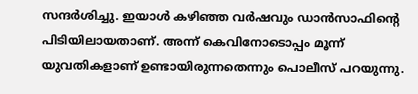സന്ദർശിച്ചു. ഇയാൾ കഴിഞ്ഞ വർഷവും ഡാൻസാഫിൻ്റെ പിടിയിലായതാണ്. അന്ന് കെവിനോടൊപ്പം മൂന്ന് യുവതികളാണ് ഉണ്ടായിരുന്നതെന്നും പൊലീസ് പറയുന്നു.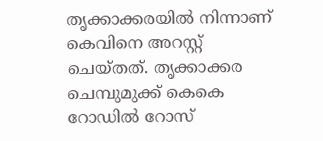തൃക്കാക്കരയിൽ നിന്നാണ് കെവിനെ അറസ്റ്റ് ചെയ്തത്. തൃക്കാക്കര ചെമ്പുമുക്ക് കെകെ റോഡിൽ റോസ്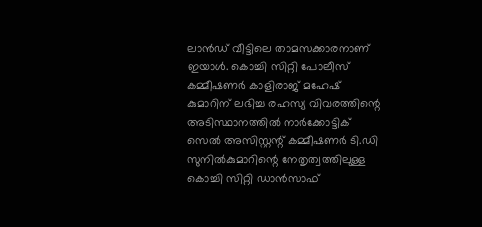ലാൻഡ് വീട്ടിലെ താമസക്കാരനാണ് ഇയാൾ. കൊച്ചി സിറ്റി പോലീസ് കമ്മീഷണർ കാളിരാജ് മഹേഷ് കുമാറിന് ലഭിച്ച രഹസ്യ വിവരത്തിന്റെ അടിസ്ഥാനത്തിൽ നാർക്കോട്ടിക് സെൽ അസിസ്റ്റന്റ് കമ്മീഷണർ ടി.ഡി സുനിൽകുമാറിന്റെ നേതൃത്വത്തിലുള്ള കൊച്ചി സിറ്റി ഡാൻസാഫ്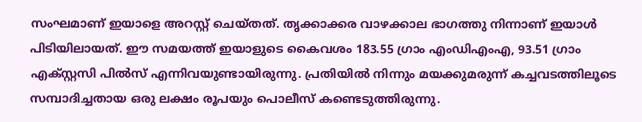സംഘമാണ് ഇയാളെ അറസ്റ്റ് ചെയ്തത്. തൃക്കാക്കര വാഴക്കാല ഭാഗത്തു നിന്നാണ് ഇയാൾ പിടിയിലായത്. ഈ സമയത്ത് ഇയാളുടെ കൈവശം 183.55 ഗ്രാം എംഡിഎംഎ, 93.51 ഗ്രാം എക്‌സ്റ്റസി പിൽസ് എന്നിവയുണ്ടായിരുന്നു. പ്രതിയിൽ നിന്നും മയക്കുമരുന്ന് കച്ചവടത്തിലൂടെ സമ്പാദിച്ചതായ ഒരു ലക്ഷം രൂപയും പൊലീസ് കണ്ടെടുത്തിരുന്നു.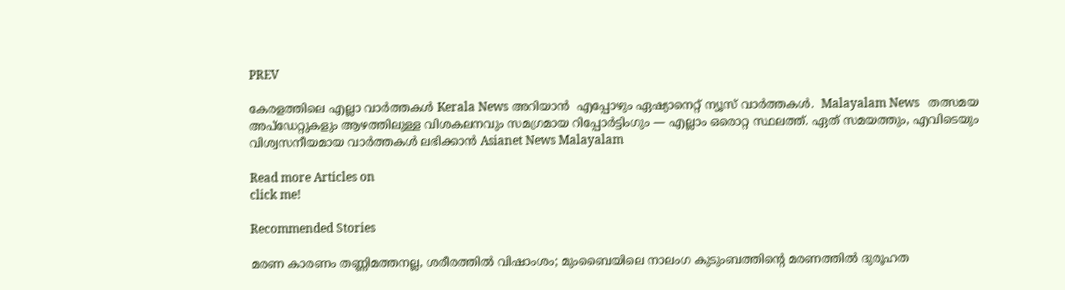PREV

കേരളത്തിലെ എല്ലാ വാർത്തകൾ Kerala News അറിയാൻ  എപ്പോഴും ഏഷ്യാനെറ്റ് ന്യൂസ് വാർത്തകൾ.  Malayalam News   തത്സമയ അപ്‌ഡേറ്റുകളും ആഴത്തിലുള്ള വിശകലനവും സമഗ്രമായ റിപ്പോർട്ടിംഗും — എല്ലാം ഒരൊറ്റ സ്ഥലത്ത്. ഏത് സമയത്തും, എവിടെയും വിശ്വസനീയമായ വാർത്തകൾ ലഭിക്കാൻ Asianet News Malayalam

Read more Articles on
click me!

Recommended Stories

മരണ കാരണം തണ്ണിമത്തനല്ല, ശരീരത്തിൽ വിഷാംശം; മുംബൈയിലെ നാലംഗ കുടുംബത്തിന്‍റെ മരണത്തിൽ ദുരൂഹത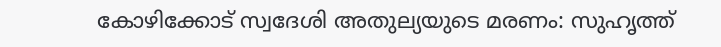കോഴിക്കോട് സ്വദേശി അതുല്യയുടെ മരണം: സുഹൃത്ത്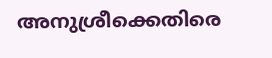അനുശ്രീക്കെതിരെ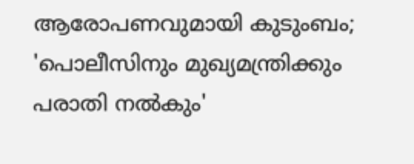ആരോപണവുമായി കുടുംബം; 'പൊലീസിനും മുഖ്യമന്ത്രിക്കും പരാതി നൽകും'